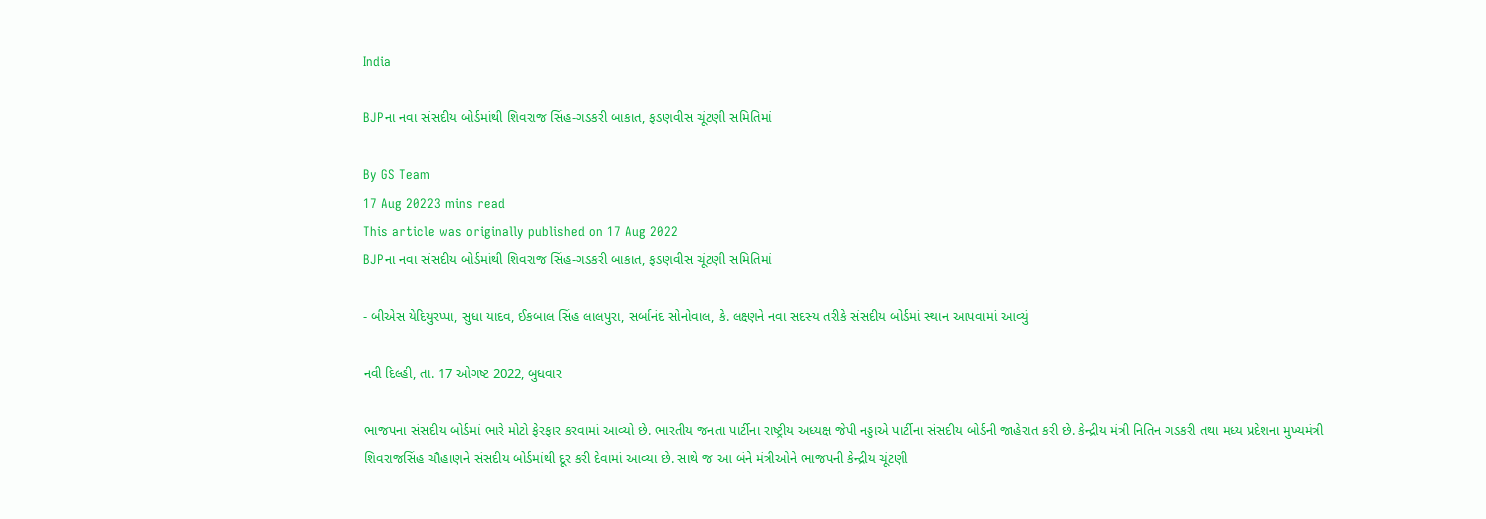India

BJPના નવા સંસદીય બોર્ડમાંથી શિવરાજ સિંહ-ગડકરી બાકાત, ફડણવીસ ચૂંટણી સમિતિમાં

By GS Team
17 Aug 20223 mins read
This article was originally published on 17 Aug 2022
BJPના નવા સંસદીય બોર્ડમાંથી શિવરાજ સિંહ-ગડકરી બાકાત, ફડણવીસ ચૂંટણી સમિતિમાં

- બીએસ યેદિયુરપ્પા, સુધા યાદવ, ઈકબાલ સિંહ લાલપુરા, સર્બાનંદ સોનોવાલ, કે. લક્ષ્ણને નવા સદસ્ય તરીકે સંસદીય બોર્ડમાં સ્થાન આપવામાં આવ્યું

નવી દિલ્હી, તા. 17 ઓગષ્ટ 2022, બુધવાર

ભાજપના સંસદીય બોર્ડમાં ભારે મોટો ફેરફાર કરવામાં આવ્યો છે. ભારતીય જનતા પાર્ટીના રાષ્ટ્રીય અધ્યક્ષ જેપી નડ્ડાએ પાર્ટીના સંસદીય બોર્ડની જાહેરાત કરી છે. કેન્દ્રીય મંત્રી નિતિન ગડકરી તથા મધ્ય પ્રદેશના મુખ્યમંત્રી શિવરાજસિંહ ચૌહાણને સંસદીય બોર્ડમાંથી દૂર કરી દેવામાં આવ્યા છે. સાથે જ આ બંને મંત્રીઓને ભાજપની કેન્દ્રીય ચૂંટણી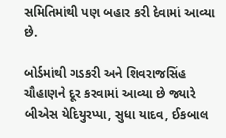સમિતિમાંથી પણ બહાર કરી દેવામાં આવ્યા છે.

બોર્ડમાંથી ગડકરી અને શિવરાજસિંહ ચૌહાણને દૂર કરવામાં આવ્યા છે જ્યારે બીએસ યેદિયુરપ્પા, સુધા યાદવ, ઈકબાલ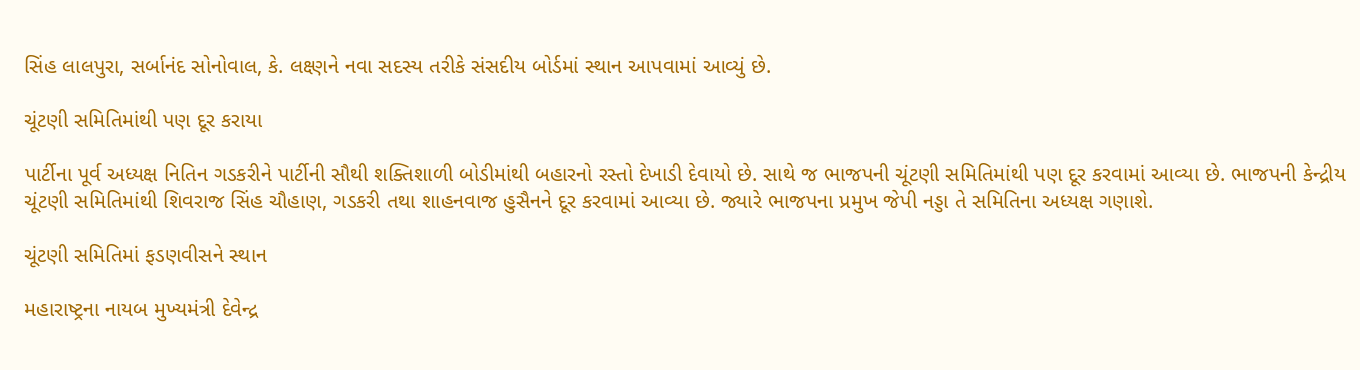સિંહ લાલપુરા, સર્બાનંદ સોનોવાલ, કે. લક્ષ્ણને નવા સદસ્ય તરીકે સંસદીય બોર્ડમાં સ્થાન આપવામાં આવ્યું છે.

ચૂંટણી સમિતિમાંથી પણ દૂર કરાયા

પાર્ટીના પૂર્વ અધ્યક્ષ નિતિન ગડકરીને પાર્ટીની સૌથી શક્તિશાળી બોડીમાંથી બહારનો રસ્તો દેખાડી દેવાયો છે. સાથે જ ભાજપની ચૂંટણી સમિતિમાંથી પણ દૂર કરવામાં આવ્યા છે. ભાજપની કેન્દ્રીય ચૂંટણી સમિતિમાંથી શિવરાજ સિંહ ચૌહાણ, ગડકરી તથા શાહનવાજ હુસૈનને દૂર કરવામાં આવ્યા છે. જ્યારે ભાજપના પ્રમુખ જેપી નડ્ડા તે સમિતિના અધ્યક્ષ ગણાશે.

ચૂંટણી સમિતિમાં ફડણવીસને સ્થાન

મહારાષ્ટ્રના નાયબ મુખ્યમંત્રી દેવેન્દ્ર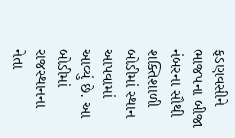ફડણવસીને ભાજપના બીજા નંબરના સૌથી શક્તિશાળી બોડીમાં સ્થાન આપવામાં આવ્યું છે. આ બોડીમાં રાજસ્થાનના નેતા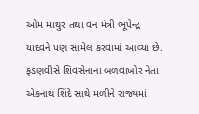ઓમ માથુર તથા વન મંત્રી ભૂપેન્દ્ર યાદવને પણ સામેલ કરવામાં આવ્યા છે. ફડણવીસે શિવસેનાના બળવાખોર નેતા એકનાથ શિંદે સાથે મળીને રાજ્યમાં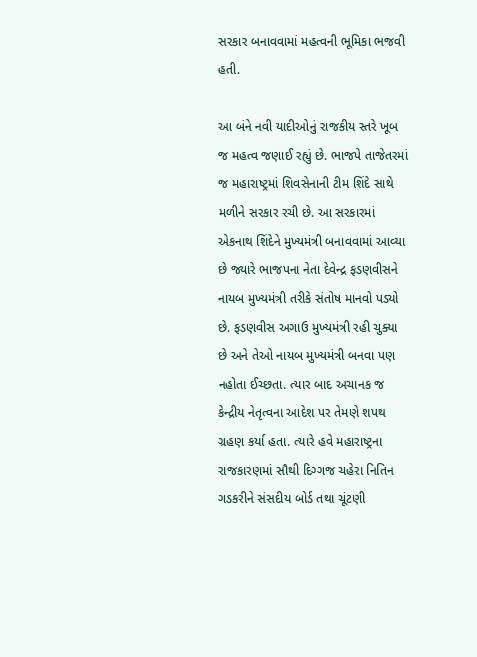સરકાર બનાવવામાં મહત્વની ભૂમિકા ભજવી હતી.

આ બંને નવી યાદીઓનું રાજકીય સ્તરે ખૂબ જ મહત્વ જણાઈ રહ્યું છે. ભાજપે તાજેતરમાં જ મહારાષ્ટ્રમાં શિવસેનાની ટીમ શિંદે સાથે મળીને સરકાર રચી છે. આ સરકારમાં એકનાથ શિંદેને મુખ્યમંત્રી બનાવવામાં આવ્યા છે જ્યારે ભાજપના નેતા દેવેન્દ્ર ફડણવીસને નાયબ મુખ્યમંત્રી તરીકે સંતોષ માનવો પડ્યો છે. ફડણવીસ અગાઉ મુખ્યમંત્રી રહી ચુક્યા છે અને તેઓ નાયબ મુખ્યમંત્રી બનવા પણ નહોતા ઈચ્છતા. ત્યાર બાદ અચાનક જ કેન્દ્રીય નેતૃત્વના આદેશ પર તેમણે શપથ ગ્રહણ કર્યા હતા. ત્યારે હવે મહારાષ્ટ્રના રાજકારણમાં સૌથી દિગ્ગજ ચહેરા નિતિન ગડકરીને સંસદીય બોર્ડ તથા ચૂંટણી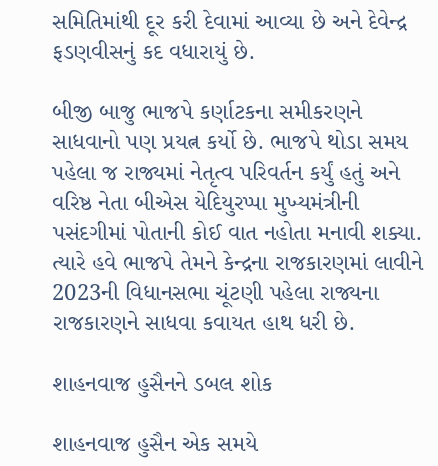સમિતિમાંથી દૂર કરી દેવામાં આવ્યા છે અને દેવેન્દ્ર ફડણવીસનું કદ વધારાયું છે.

બીજી બાજુ ભાજપે કર્ણાટકના સમીકરણને સાધવાનો પણ પ્રયત્ન કર્યો છે. ભાજપે થોડા સમય પહેલા જ રાજ્યમાં નેતૃત્વ પરિવર્તન કર્યું હતું અને વરિષ્ઠ નેતા બીએસ યેદિયુરપ્પા મુખ્યમંત્રીની પસંદગીમાં પોતાની કોઈ વાત નહોતા મનાવી શક્યા. ત્યારે હવે ભાજપે તેમને કેન્દ્રના રાજકારણમાં લાવીને 2023ની વિધાનસભા ચૂંટણી પહેલા રાજ્યના રાજકારણને સાધવા કવાયત હાથ ધરી છે.

શાહનવાજ હુસૈનને ડબલ શોક

શાહનવાજ હુસૈન એક સમયે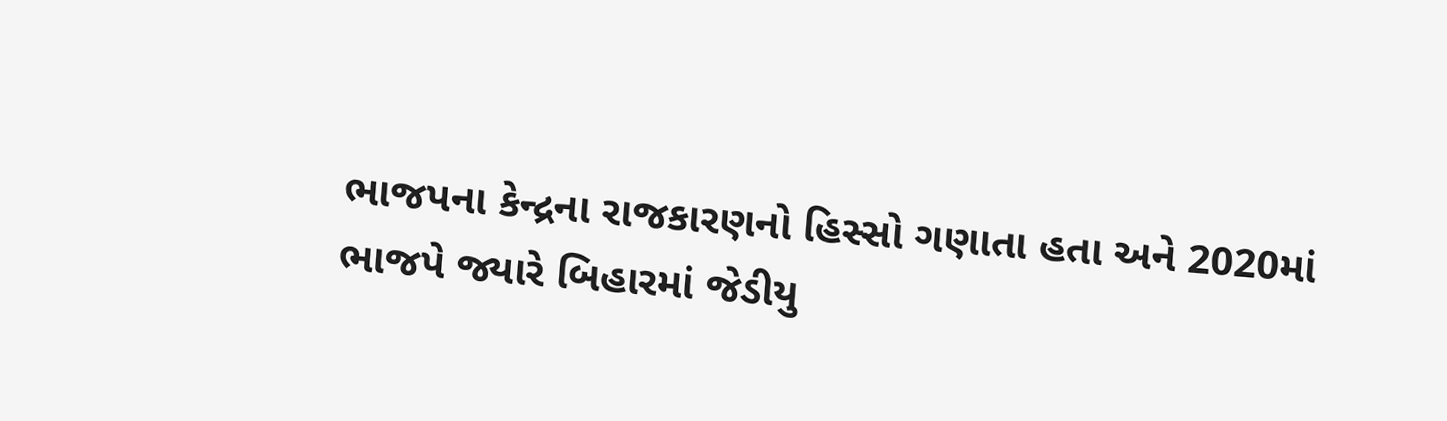ભાજપના કેન્દ્રના રાજકારણનો હિસ્સો ગણાતા હતા અને 2020માં ભાજપે જ્યારે બિહારમાં જેડીયુ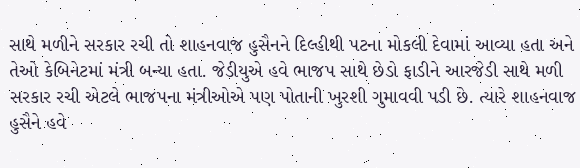સાથે મળીને સરકાર રચી તો શાહનવાજ હુસૈનને દિલ્હીથી પટના મોકલી દેવામાં આવ્યા હતા અને તેઓ કેબિનેટમાં મંત્રી બન્યા હતા. જેડીયુએ હવે ભાજપ સાથે છેડો ફાડીને આરજેડી સાથે મળી સરકાર રચી એટલે ભાજપના મંત્રીઓએ પણ પોતાની ખુરશી ગુમાવવી પડી છે. ત્યારે શાહનવાજ હુસૈને હવે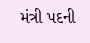મંત્રી પદની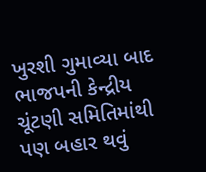ખુરશી ગુમાવ્યા બાદ ભાજપની કેન્દ્રીય ચૂંટણી સમિતિમાંથી પણ બહાર થવું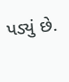પડ્યું છે.